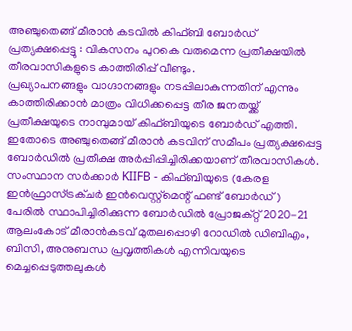അഞ്ചുതെങ്ങ് മീരാൻ കടവിൽ കിഫ്ബി ബോർഡ് പ്രത്യക്ഷപ്പെട്ടു : വികസനം പുറകെ വരുമെന്ന പ്രതീക്ഷയിൽ തീരവാസികളുടെ കാത്തിരിപ്പ് വീണ്ടും.
പ്രഖ്യാപനങ്ങളും വാഗ്ദാനങ്ങളും നടപ്പിലാകുന്നതിന് എന്നും കാത്തിരിക്കാൻ മാത്രം വിധിക്കപ്പെട്ട തീര ജനതയ്ക്ക് പ്രതീക്ഷയുടെ നാമ്പുമായ് കിഫ്ബിയുടെ ബോർഡ് എത്തി. ഇതോടെ അഞ്ചുതെങ്ങ് മീരാൻ കടവിന് സമീപം പ്രത്യക്ഷപ്പെട്ട ബോർഡിൽ പ്രതീക്ഷ അർപ്പിപ്പിച്ചിരിക്കയാണ് തീരവാസികൾ. സംസ്ഥാന സർക്കാർ KIIFB - കിഫ്ബിയുടെ (കേരള ഇൻഫ്രാസ്ട്രക്ചർ ഇൻവെസ്റ്റ്മെന്റ് ഫണ്ട് ബോർഡ് ) പേരിൽ സ്ഥാപിച്ചിരിക്കുന്ന ബോർഡിൽ പ്രോജക്റ്റ് 2020-21 ആലംകോട് മീരാൻകടവ് മുതലപ്പൊഴി റോഡിൽ ഡിബിഎം, ബിസി, അനുബന്ധ പ്രവൃത്തികൾ എന്നിവയുടെ മെച്ചപ്പെടുത്തലുകൾ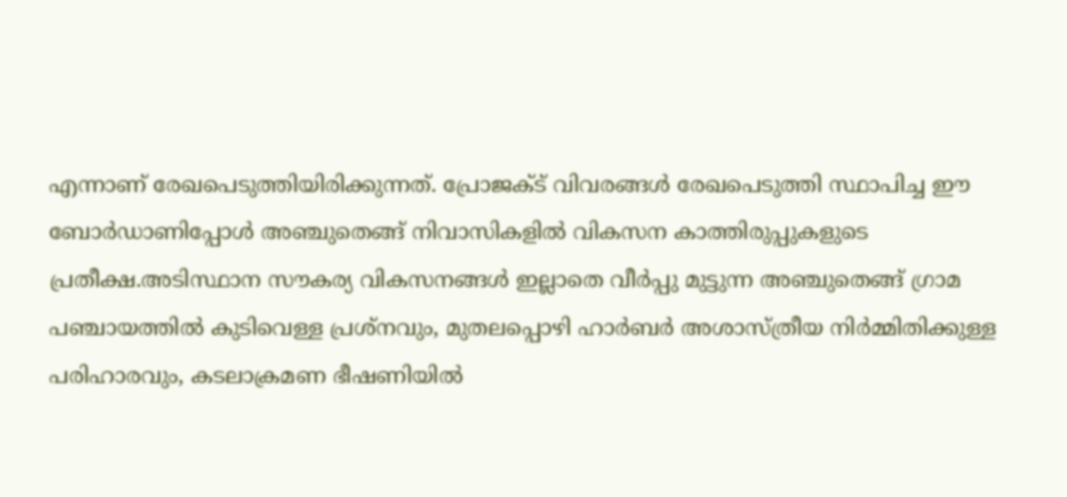എന്നാണ് രേഖപെടുത്തിയിരിക്കുന്നത്. പ്രോജക്ട് വിവരങ്ങൾ രേഖപെടുത്തി സ്ഥാപിച്ച ഈ ബോർഡാണിപ്പോൾ അഞ്ചുതെങ്ങ് നിവാസികളിൽ വികസന കാത്തിരുപ്പുകളുടെ പ്രതീക്ഷ.അടിസ്ഥാന സൗകര്യ വികസനങ്ങൾ ഇല്ലാതെ വീർപ്പു മുട്ടുന്ന അഞ്ചുതെങ്ങ് ഗ്രാമ പഞ്ചായത്തിൽ കുടിവെള്ള പ്രശ്നവും, മുതലപ്പൊഴി ഹാർബർ അശാസ്ത്രീയ നിർമ്മിതിക്കുള്ള പരിഹാരവും, കടലാക്രമണ ഭീഷണിയിൽ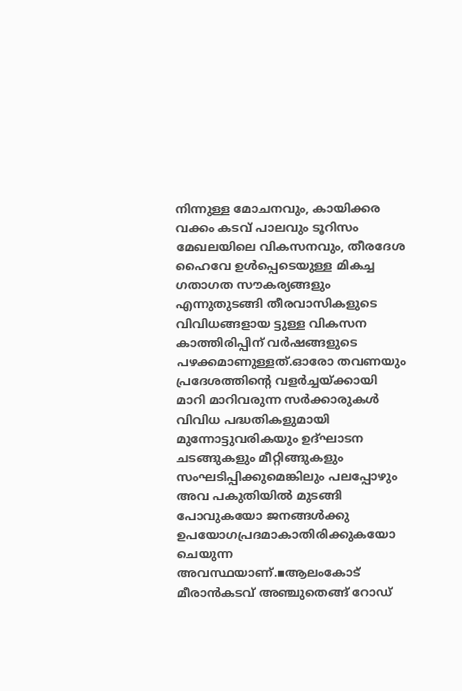നിന്നുള്ള മോചനവും, കായിക്കര വക്കം കടവ് പാലവും ടൂറിസം മേഖലയിലെ വികസനവും, തീരദേശ ഹൈവേ ഉൾപ്പെടെയുള്ള മികച്ച ഗതാഗത സൗകര്യങ്ങളും എന്നുതുടങ്ങി തീരവാസികളുടെ വിവിധങ്ങളായ ട്ടുള്ള വികസന കാത്തിരിപ്പിന് വർഷങ്ങളുടെ പഴക്കമാണുള്ളത്.ഓരോ തവണയും പ്രദേശത്തിന്റെ വളർച്ചയ്ക്കായി മാറി മാറിവരുന്ന സർക്കാരുകൾ വിവിധ പദ്ധതികളുമായി മുന്നോട്ടുവരികയും ഉദ്ഘാടന ചടങ്ങുകളും മീറ്റിങ്ങുകളും സംഘടിപ്പിക്കുമെങ്കിലും പലപ്പോഴും അവ പകുതിയിൽ മുടങ്ങി പോവുകയോ ജനങ്ങൾക്കു ഉപയോഗപ്രദമാകാതിരിക്കുകയോ ചെയുന്ന അവസ്ഥയാണ്.▪ആലംകോട് മീരാൻകടവ് അഞ്ചുതെങ്ങ് റോഡ്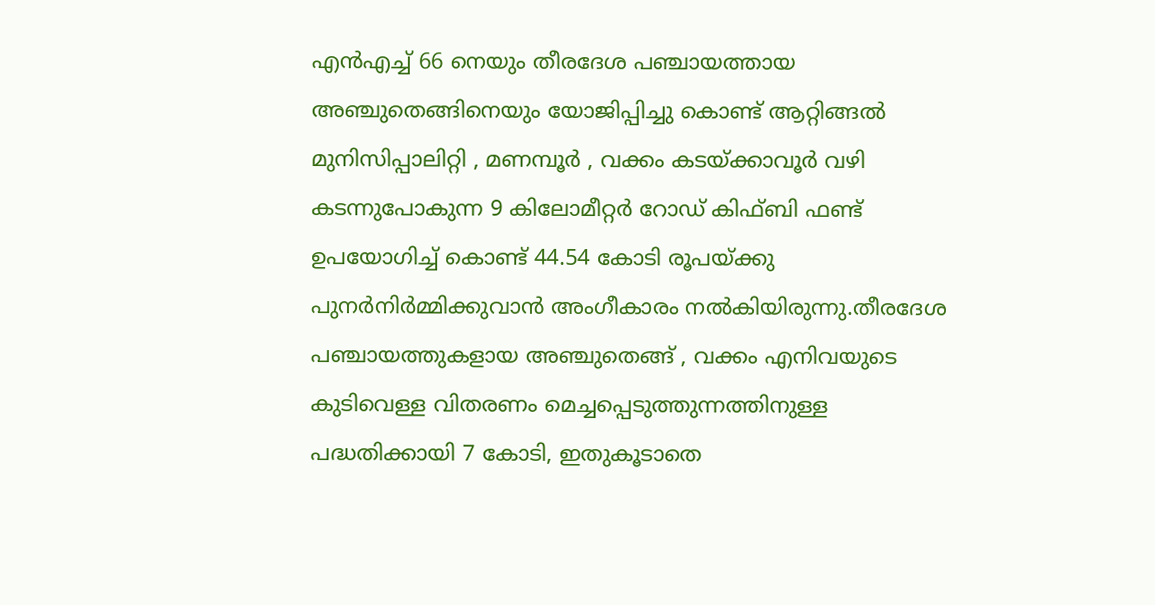എൻഎച്ച് 66 നെയും തീരദേശ പഞ്ചായത്തായ അഞ്ചുതെങ്ങിനെയും യോജിപ്പിച്ചു കൊണ്ട് ആറ്റിങ്ങൽ മുനിസിപ്പാലിറ്റി , മണമ്പൂർ , വക്കം കടയ്ക്കാവൂർ വഴി കടന്നുപോകുന്ന 9 കിലോമീറ്റർ റോഡ് കിഫ്ബി ഫണ്ട് ഉപയോഗിച്ച് കൊണ്ട് 44.54 കോടി രൂപയ്ക്കു പുനർനിർമ്മിക്കുവാൻ അംഗീകാരം നൽകിയിരുന്നു.തീരദേശ പഞ്ചായത്തുകളായ അഞ്ചുതെങ്ങ് , വക്കം എനിവയുടെ കുടിവെള്ള വിതരണം മെച്ചപ്പെടുത്തുന്നത്തിനുള്ള പദ്ധതിക്കായി 7 കോടി, ഇതുകൂടാതെ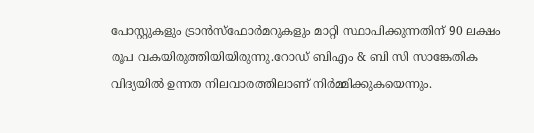പോസ്റ്റുകളും ട്രാൻസ്ഫോർമറുകളും മാറ്റി സ്ഥാപിക്കുന്നതിന് 90 ലക്ഷം രൂപ വകയിരുത്തിയിയിരുന്നു.റോഡ് ബിഎം & ബി സി സാങ്കേതിക വിദ്യയിൽ ഉന്നത നിലവാരത്തിലാണ് നിർമ്മിക്കുകയെന്നും.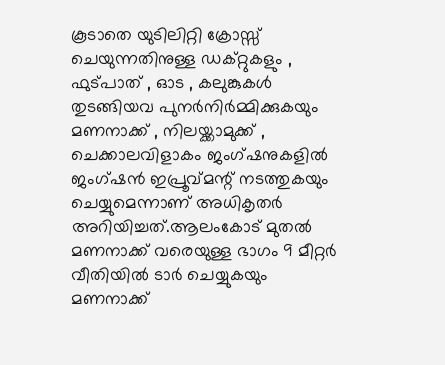കൂടാതെ യുടിലിറ്റി ക്രോസ്സ് ചെയുന്നതിനുള്ള ഡക്റ്റുകളും , ഫുട്പാത് , ഓട , കലുങ്കുകൾ തുടങ്ങിയവ പുനർനിർമ്മിക്കുകയും മണനാക്ക് , നിലയ്ക്കാമുക്ക് , ചെക്കാലവിളാകം ജംഗ്ഷനുകളിൽ ജംഗ്ഷൻ ഇപ്രൂവ്മന്റ് നടത്തുകയും ചെയ്യുമെന്നാണ് അധികൃതർ അറിയിച്ചത്.ആലംകോട് മുതൽ മണനാക്ക് വരെയുള്ള ഭാഗം 9 മീറ്റർ വീതിയിൽ ടാർ ചെയ്യുകയും മണനാക്ക്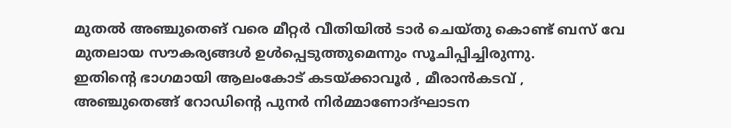മുതൽ അഞ്ചുതെങ് വരെ മീറ്റർ വീതിയിൽ ടാർ ചെയ്തു കൊണ്ട് ബസ് വേ മുതലായ സൗകര്യങ്ങൾ ഉൾപ്പെടുത്തുമെന്നും സൂചിപ്പിച്ചിരുന്നു.
ഇതിന്റെ ഭാഗമായി ആലംകോട് കടയ്ക്കാവൂർ , മീരാൻകടവ് , അഞ്ചുതെങ്ങ് റോഡിന്റെ പുനർ നിർമ്മാണോദ്ഘാടന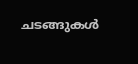ചടങ്ങുകൾ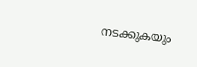നടക്കുകയും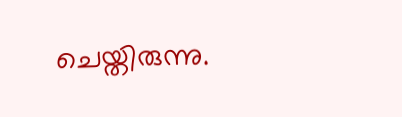ചെയ്തിരുന്നു.